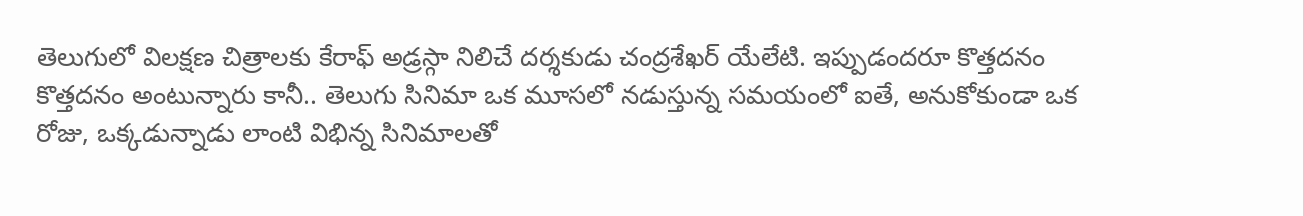తెలుగులో విలక్షణ చిత్రాలకు కేరాఫ్ అడ్రస్గా నిలిచే దర్శకుడు చంద్రశేఖర్ యేలేటి. ఇప్పుడందరూ కొత్తదనం కొత్తదనం అంటున్నారు కానీ.. తెలుగు సినిమా ఒక మూసలో నడుస్తున్న సమయంలో ఐతే, అనుకోకుండా ఒక రోజు, ఒక్కడున్నాడు లాంటి విభిన్న సినిమాలతో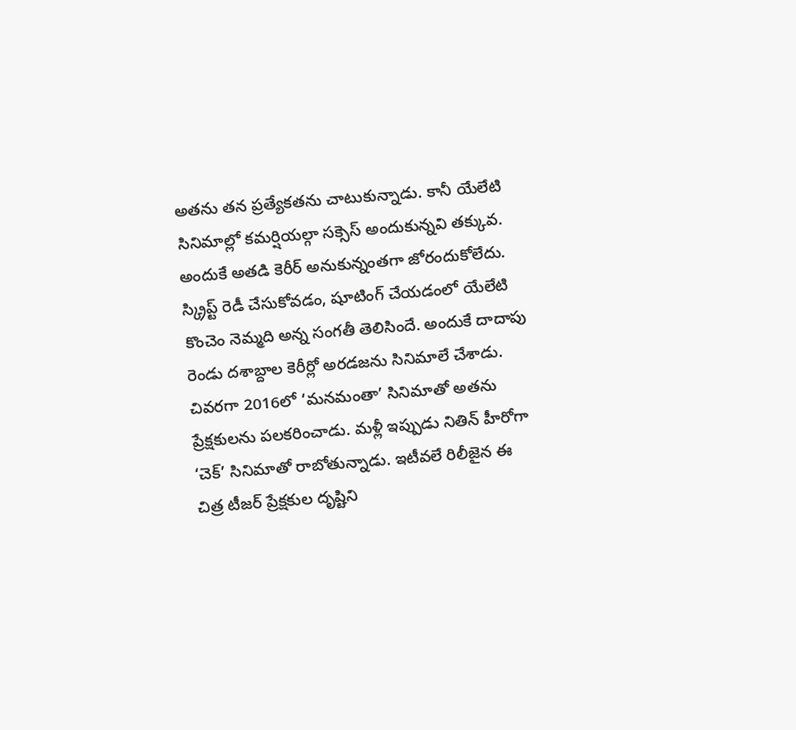అతను తన ప్రత్యేకతను చాటుకున్నాడు. కానీ యేలేటి సినిమాల్లో కమర్షియల్గా సక్సెస్ అందుకున్నవి తక్కువ. అందుకే అతడి కెరీర్ అనుకున్నంతగా జోరందుకోలేదు.
స్క్రిప్ట్ రెడీ చేసుకోవడం, షూటింగ్ చేయడంలో యేలేటి కొంచెం నెమ్మది అన్న సంగతీ తెలిసిందే. అందుకే దాదాపు రెండు దశాబ్దాల కెరీర్లో అరడజను సినిమాలే చేశాడు. చివరగా 2016లో ‘మనమంతా’ సినిమాతో అతను ప్రేక్షకులను పలకరించాడు. మళ్లీ ఇప్పుడు నితిన్ హీరోగా ‘చెక్’ సినిమాతో రాబోతున్నాడు. ఇటీవలే రిలీజైన ఈ చిత్ర టీజర్ ప్రేక్షకుల దృష్టిని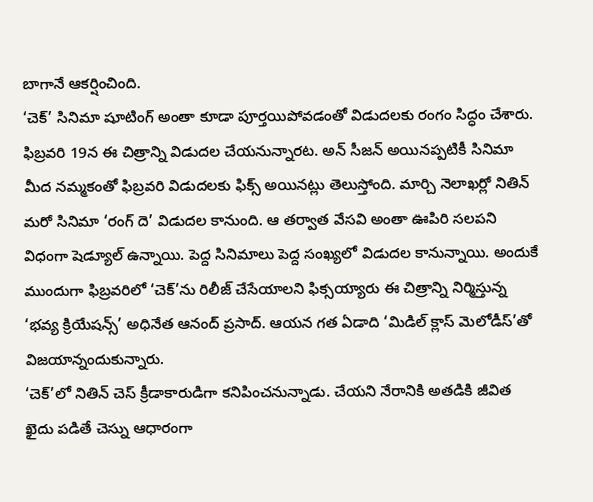బాగానే ఆకర్షించింది.
‘చెక్’ సినిమా షూటింగ్ అంతా కూడా పూర్తయిపోవడంతో విడుదలకు రంగం సిద్ధం చేశారు. ఫిబ్రవరి 19న ఈ చిత్రాన్ని విడుదల చేయనున్నారట. అన్ సీజన్ అయినప్పటికీ సినిమా మీద నమ్మకంతో ఫిబ్రవరి విడుదలకు ఫిక్స్ అయినట్లు తెలుస్తోంది. మార్చి నెలాఖర్లో నితిన్ మరో సినిమా ‘రంగ్ దె’ విడుదల కానుంది. ఆ తర్వాత వేసవి అంతా ఊపిరి సలపని విధంగా షెడ్యూల్ ఉన్నాయి. పెద్ద సినిమాలు పెద్ద సంఖ్యలో విడుదల కానున్నాయి. అందుకే ముందుగా ఫిబ్రవరిలో ‘చెక్’ను రిలీజ్ చేసేయాలని ఫిక్సయ్యారు ఈ చిత్రాన్ని నిర్మిస్తున్న ‘భవ్య క్రియేషన్స్’ అధినేత ఆనంద్ ప్రసాద్. ఆయన గత ఏడాది ‘మిడిల్ క్లాస్ మెలోడీస్’తో విజయాన్నందుకున్నారు.
‘చెక్’లో నితిన్ చెస్ క్రీడాకారుడిగా కనిపించనున్నాడు. చేయని నేరానికి అతడికి జీవిత ఖైదు పడితే చెస్ను ఆధారంగా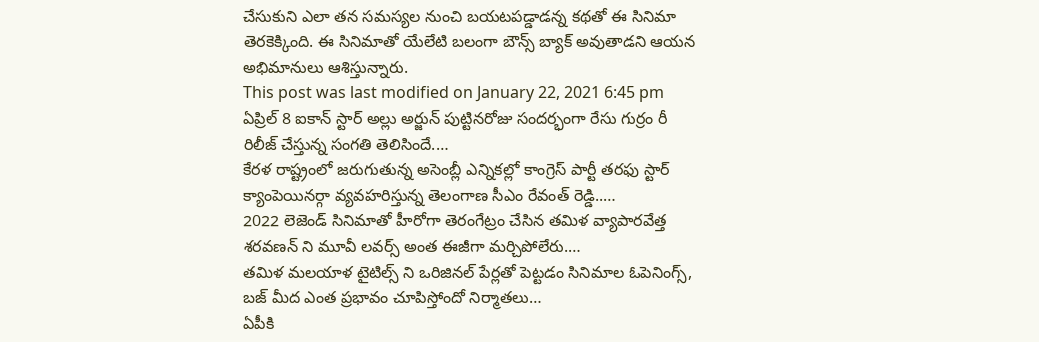చేసుకుని ఎలా తన సమస్యల నుంచి బయటపడ్డాడన్న కథతో ఈ సినిమా తెరకెక్కింది. ఈ సినిమాతో యేలేటి బలంగా బౌన్స్ బ్యాక్ అవుతాడని ఆయన అభిమానులు ఆశిస్తున్నారు.
This post was last modified on January 22, 2021 6:45 pm
ఏప్రిల్ 8 ఐకాన్ స్టార్ అల్లు అర్జున్ పుట్టినరోజు సందర్భంగా రేసు గుర్రం రీ రిలీజ్ చేస్తున్న సంగతి తెలిసిందే.…
కేరళ రాష్ట్రంలో జరుగుతున్న అసెంబ్లీ ఎన్నికల్లో కాంగ్రెస్ పార్టీ తరఫు స్టార్ క్యాంపెయినర్గా వ్యవహరిస్తున్న తెలంగాణ సీఎం రేవంత్ రెడ్డి..…
2022 లెజెండ్ సినిమాతో హీరోగా తెరంగేట్రం చేసిన తమిళ వ్యాపారవేత్త శరవణన్ ని మూవీ లవర్స్ అంత ఈజీగా మర్చిపోలేరు.…
తమిళ మలయాళ టైటిల్స్ ని ఒరిజినల్ పేర్లతో పెట్టడం సినిమాల ఓపెనింగ్స్, బజ్ మీద ఎంత ప్రభావం చూపిస్తోందో నిర్మాతలు…
ఏపీకి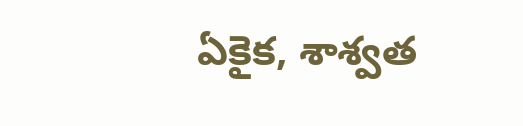ఏకైక, శాశ్వత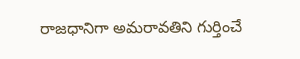రాజధానిగా అమరావతిని గుర్తించే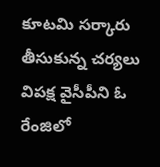కూటమి సర్కారు తీసుకున్న చర్యలు విపక్ష వైసీపీని ఓ రేంజిలో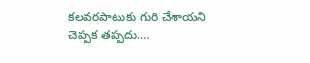కలవరపాటుకు గురి చేశాయని చెప్పక తప్పదు.…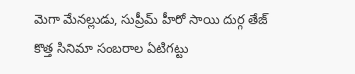మెగా మేనల్లుడు, సుప్రీమ్ హీరో సాయి దుర్గ తేజ్ కొత్త సినిమా సంబరాల ఏటిగట్టు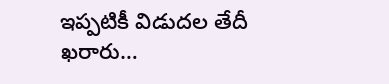ఇప్పటికీ విడుదల తేదీ ఖరారు…